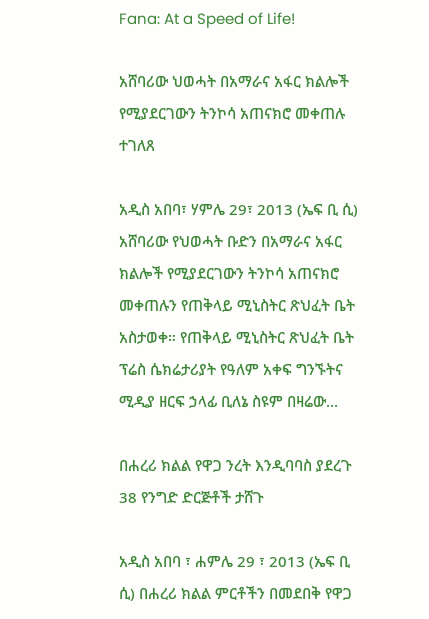Fana: At a Speed of Life!

አሸባሪው ህወሓት በአማራና አፋር ክልሎች የሚያደርገውን ትንኮሳ አጠናክሮ መቀጠሉ ተገለጸ

አዲስ አበባ፣ ሃምሌ 29፣ 2013 (ኤፍ ቢ ሲ) አሸባሪው የህወሓት ቡድን በአማራና አፋር ክልሎች የሚያደርገውን ትንኮሳ አጠናክሮ መቀጠሉን የጠቅላይ ሚኒስትር ጽህፈት ቤት አስታወቀ። የጠቅላይ ሚኒስትር ጽህፈት ቤት ፕሬስ ሴክሬታሪያት የዓለም አቀፍ ግንኙትና ሚዲያ ዘርፍ ኃላፊ ቢለኔ ስዩም በዛሬው…

በሐረሪ ክልል የዋጋ ንረት እንዲባባስ ያደረጉ 38 የንግድ ድርጅቶች ታሸጉ

አዲስ አበባ ፣ ሐምሌ 29 ፣ 2013 (ኤፍ ቢ ሲ) በሐረሪ ክልል ምርቶችን በመደበቅ የዋጋ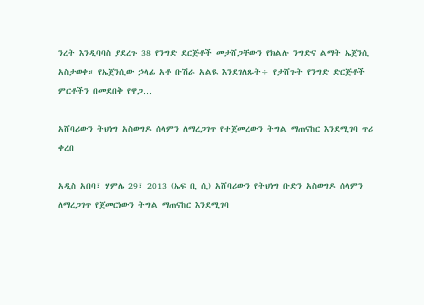ንረት እንዲባባስ ያደረጉ 38 የንግድ ደርጅቶች መታሸጋቸውን የክልሉ ንግድና ልማት ኤጀንሲ አስታወቀ። የኤጀንሲው ኃላፊ አቶ ቡሽራ አልዪ እንደገለጹት÷ የታሸጉት የንግድ ድርጅቶች ምርቶችን በመደበቅ የዋጋ…

አሸባሪውን ትህነግ አስወግዶ ሰላምን ለማረጋገጥ የተጀመረውን ትግል ማጠናከር እንደሚገባ ጥሪ ቀረበ

አዲስ አበባ፣ ሃምሌ 29፣ 2013 (ኤፍ ቢ ሲ) አሸባሪውን የትህነግ ቡድን አስወግዶ ሰላምን ለማረጋገጥ የጀመርነውን ትግል ማጠናከር እንደሚገባ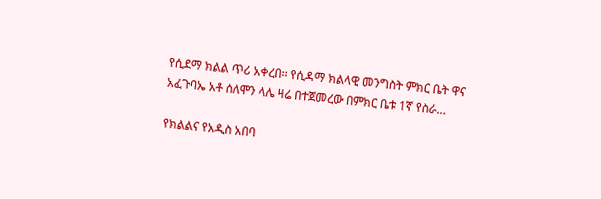የሲደማ ክልል ጥሪ አቀረበ፡፡ የሲዳማ ክልላዊ መንግስት ምክር ቤት ዋና አፈጉባኤ አቶ ሰለሞን ላሌ ዛሬ በተጀመረው በምክር ቤቱ 1ኛ የስራ…

የክልልና የአዲስ አበባ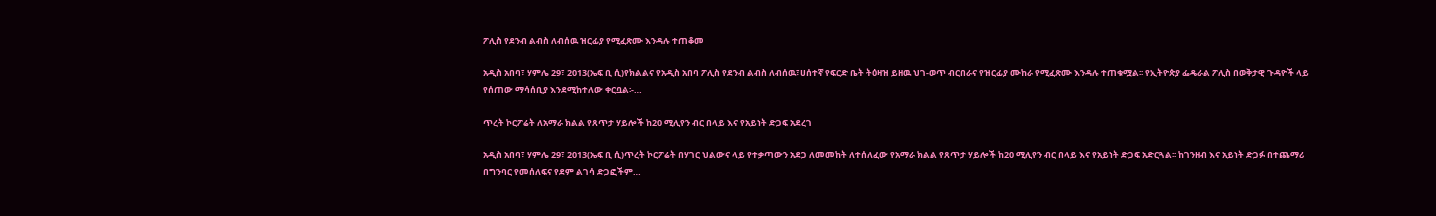ፖሊስ የደንብ ልብስ ለብሰዉ ዝርፊያ የሚፈጽሙ እንዳሉ ተጠቆመ

አዲስ አበባ፣ ሃምሌ 29፣ 2013(ኤፍ ቢ ሲ)የክልልና የአዲስ አበባ ፖሊስ የደንብ ልብስ ለብሰዉ፣ሀሰተኛ የፍርድ ቤት ትዕዛዝ ይዘዉ ህገ-ወጥ ብርበራና የዝርፊያ ሙከራ የሚፈጽሙ እንዳሉ ተጠቁሟል፡፡ የኢትዮጵያ ፌዴራል ፖሊስ በወቅታዊ ጉዳዮች ላይ የሰጠው ማሳሰቢያ እንደሚከተለው ቀርቧል፡-…

ጥረት ኮርፖሬት ለአማራ ክልል የጸጥታ ሃይሎች ከ20 ሚሊየን ብር በላይ እና የአይነት ድጋፍ አደረገ

አዲስ አበባ፣ ሃምሌ 29፣ 2013(ኤፍ ቢ ሲ)ጥረት ኮርፖሬት በሃገር ህልውና ላይ የተቃጣውን አደጋ ለመመከት ለተሰለፈው የአማራ ክልል የጸጥታ ሃይሎች ከ20 ሚሊየን ብር በላይ እና የአይነት ድጋፍ አድርጓል፡፡ ከገንዘብ እና አይነት ድጋፉ በተጨማሪ በግንባር የመሰለፍና የደም ልገሳ ድጋፎችም…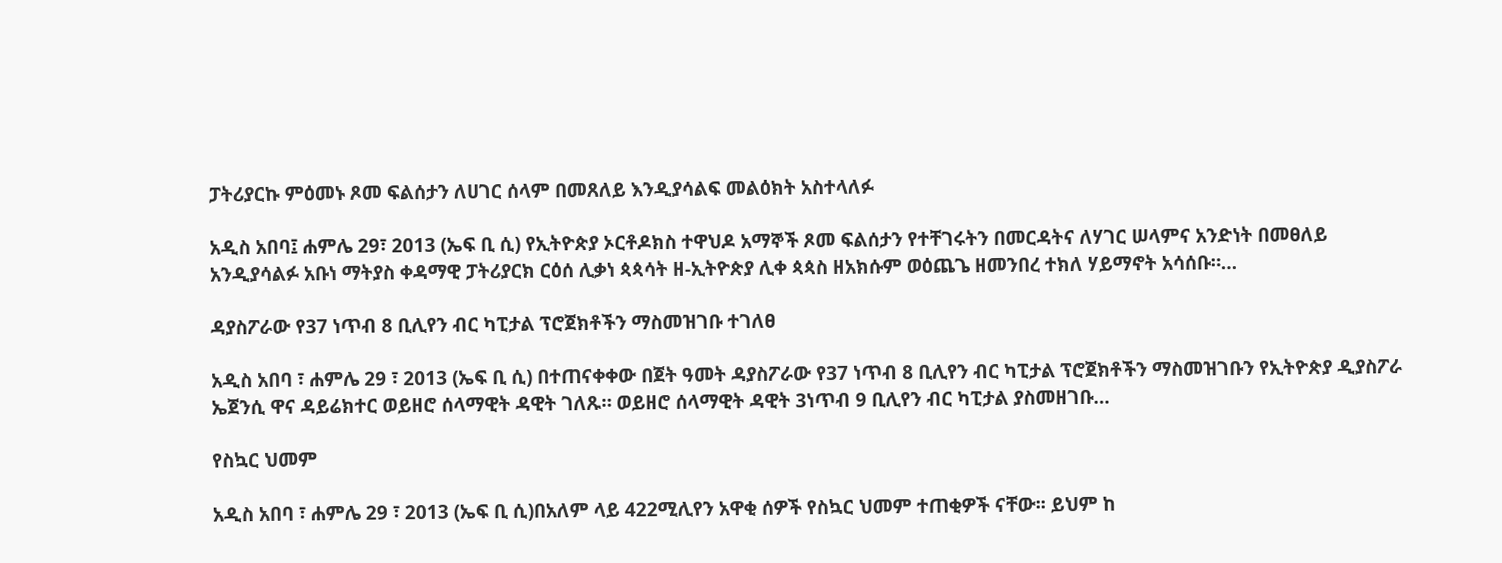ፓትሪያርኩ ምዕመኑ ጾመ ፍልሰታን ለሀገር ሰላም በመጸለይ እንዲያሳልፍ መልዕክት አስተላለፉ

አዲስ አበባ፤ ሐምሌ 29፣ 2013 (ኤፍ ቢ ሲ) የኢትዮጵያ ኦርቶዶክስ ተዋህዶ አማኞች ጾመ ፍልሰታን የተቸገሩትን በመርዳትና ለሃገር ሠላምና አንድነት በመፀለይ አንዲያሳልፉ አቡነ ማትያስ ቀዳማዊ ፓትሪያርክ ርዕሰ ሊቃነ ጳጳሳት ዘ-ኢትዮጵያ ሊቀ ጳጳስ ዘአክሱም ወዕጨጌ ዘመንበረ ተክለ ሃይማኖት አሳሰቡ።…

ዳያስፖራው የ37 ነጥብ 8 ቢሊየን ብር ካፒታል ፕሮጀክቶችን ማስመዝገቡ ተገለፀ

አዲስ አበባ ፣ ሐምሌ 29 ፣ 2013 (ኤፍ ቢ ሲ) በተጠናቀቀው በጀት ዓመት ዳያስፖራው የ37 ነጥብ 8 ቢሊየን ብር ካፒታል ፕሮጀክቶችን ማስመዝገቡን የኢትዮጵያ ዲያስፖራ ኤጀንሲ ዋና ዳይሬክተር ወይዘሮ ሰላማዊት ዳዊት ገለጹ። ወይዘሮ ሰላማዊት ዳዊት 3ነጥብ 9 ቢሊየን ብር ካፒታል ያስመዘገቡ…

የስኳር ህመም

አዲስ አበባ ፣ ሐምሌ 29 ፣ 2013 (ኤፍ ቢ ሲ)በአለም ላይ 422ሚሊየን አዋቂ ሰዎች የስኳር ህመም ተጠቂዎች ናቸው፡፡ ይህም ከ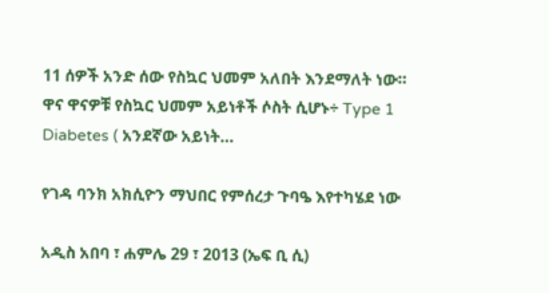11 ሰዎች አንድ ሰው የስኳር ህመም አለበት እንደማለት ነው። ዋና ዋናዎቹ የስኳር ህመም አይነቶች ሶስት ሲሆኑ÷ Type 1 Diabetes ( አንደኛው አይነት…

የገዳ ባንክ አክሲዮን ማህበር የምሰረታ ጉባዔ እየተካሄደ ነው

አዲስ አበባ ፣ ሐምሌ 29 ፣ 2013 (ኤፍ ቢ ሲ)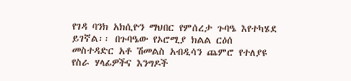የገዳ ባንክ አክሲዮን ማህበር የምሰረታ ጉባዔ እየተካሄደ ይገኛል፡፡ በጉባዔው የኦሮሚያ ክልል ርዕሰ መስተዳድር አቶ ሽመልስ አብዲሳን ጨምሮ የተለያዩ የስራ ሃላፊዎችና እንግዶች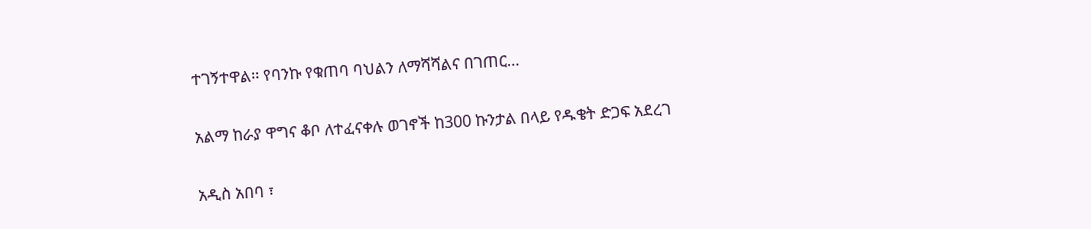ተገኝተዋል፡፡ የባንኩ የቁጠባ ባህልን ለማሻሻልና በገጠር…

አልማ ከራያ ዋግና ቆቦ ለተፈናቀሉ ወገኖች ከ300 ኩንታል በላይ የዱቄት ድጋፍ አደረገ

አዲስ አበባ ፣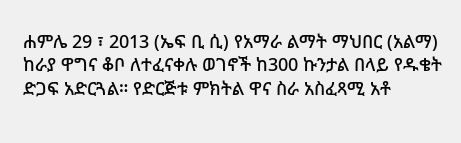ሐምሌ 29 ፣ 2013 (ኤፍ ቢ ሲ) የአማራ ልማት ማህበር (አልማ) ከራያ ዋግና ቆቦ ለተፈናቀሉ ወገኖች ከ300 ኩንታል በላይ የዱቄት ድጋፍ አድርጓል። የድርጅቱ ምክትል ዋና ስራ አስፈጻሚ አቶ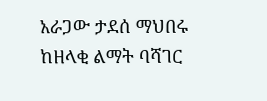አራጋው ታደሰ ማህበሩ ከዘላቂ ልማት ባሻገር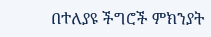በተለያዩ ችግሮች ምክንያት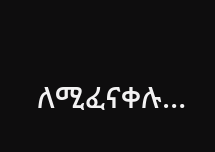ለሚፈናቀሉ…